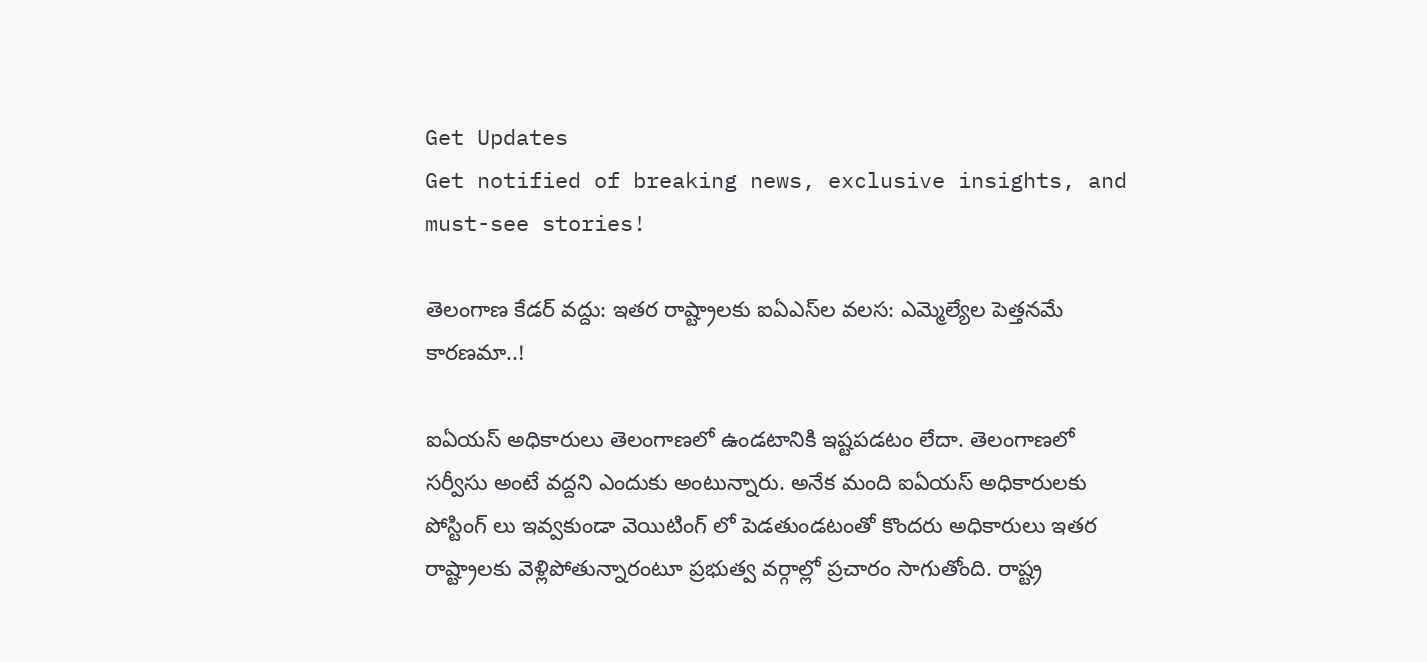Get Updates
Get notified of breaking news, exclusive insights, and must-see stories!

తెలంగాణ కేడర్‌ వద్దు: ఇతర రాష్ట్రాలకు ఐఏఎస్‌ల వలస: ఎమ్మెల్యేల పెత్తనమే కారణమా..!

ఐఏయస్ అధికారులు తెలంగాణలో ఉండటానికి ఇష్టపడటం లేదా. తెలంగాణలో సర్వీసు అంటే వద్దని ఎందుకు అంటున్నారు. అనేక మంది ఐఏయస్ అధికారులకు పోస్టింగ్ లు ఇవ్వకుండా వెయిటింగ్ లో పెడతుండటంతో కొందరు అధికారులు ఇతర రాష్ట్రాలకు వెళ్లిపోతున్నారంటూ ప్రభుత్వ వర్గాల్లో ప్రచారం సాగుతోంది. రాష్ట్ర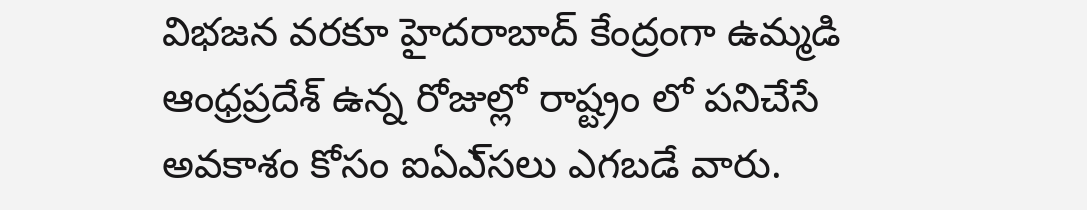విభజన వరకూ హైదరాబాద్‌ కేంద్రంగా ఉమ్మడి ఆంధ్రప్రదేశ్‌ ఉన్న రోజుల్లో రాష్ట్రం లో పనిచేసే అవకాశం కోసం ఐఏఎ్‌సలు ఎగబడే వారు.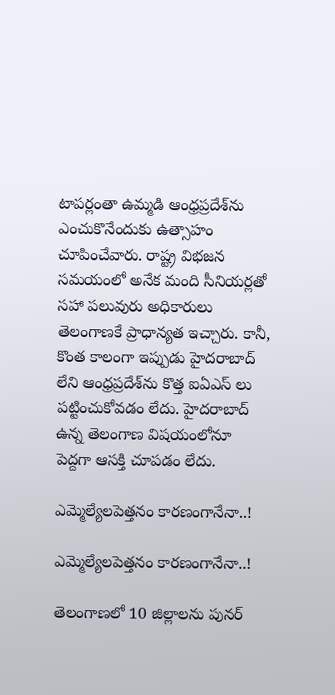టాపర్లంతా ఉమ్మడి ఆంధ్రప్రదేశ్‌ను ఎంచుకొనేందుకు ఉత్సాహం చూపించేవారు. రాష్ట్ర విభజన సమయంలో అనేక మంది సీనియర్లతో సహా పలువురు అధికారులు తెలంగాణకే ప్రాధాన్యత ఇచ్చారు. కానీ, కొంత కాలంగా ఇప్పుడు హైదరాబాద్‌ లేని ఆంధ్రప్రదేశ్‌ను కొత్త ఐఏఎస్ లు పట్టించుకోవడం లేదు. హైదరాబాద్‌ ఉన్న తెలంగాణ విషయంలోనూ పెద్దగా ఆసక్తి చూపడం లేదు.

ఎమ్మెల్యేలపెత్తనం కారణంగానేనా..!

ఎమ్మెల్యేలపెత్తనం కారణంగానేనా..!

తెలంగాణలో 10 జిల్లాలను పునర్‌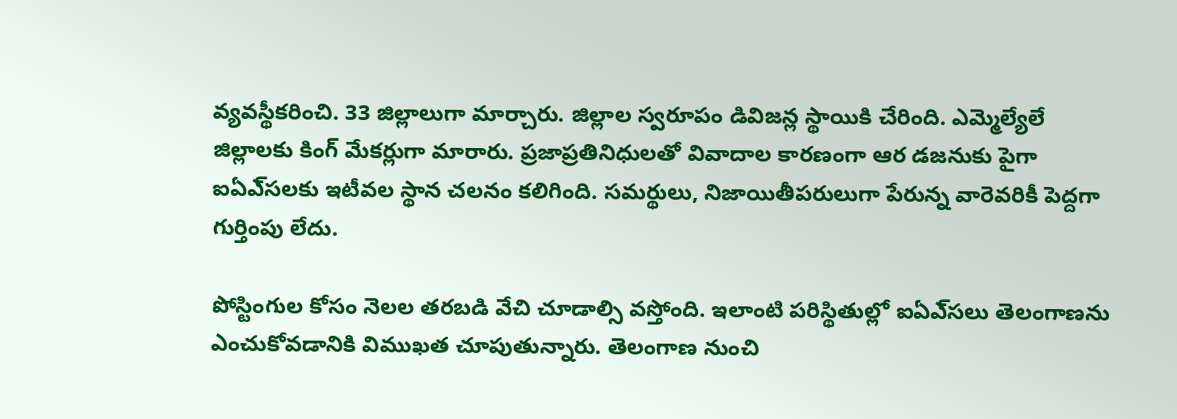వ్యవస్థీకరించి. 33 జిల్లాలుగా మార్చారు. జిల్లాల స్వరూపం డివిజన్ల స్థాయికి చేరింది. ఎమ్మెల్యేలే జిల్లాలకు కింగ్‌ మేకర్లుగా మారారు. ప్రజాప్రతినిధులతో వివాదాల కారణంగా ఆర డజనుకు పైగా ఐఏఎ్‌సలకు ఇటీవల స్థాన చలనం కలిగింది. సమర్థులు, నిజాయితీపరులుగా పేరున్న వారెవరికీ పెద్దగా గుర్తింపు లేదు.

పోస్టింగుల కోసం నెలల తరబడి వేచి చూడాల్సి వస్తోంది. ఇలాంటి పరిస్థితుల్లో ఐఏఎ్‌సలు తెలంగాణను ఎంచుకోవడానికి విముఖత చూపుతున్నారు. తెలంగాణ నుంచి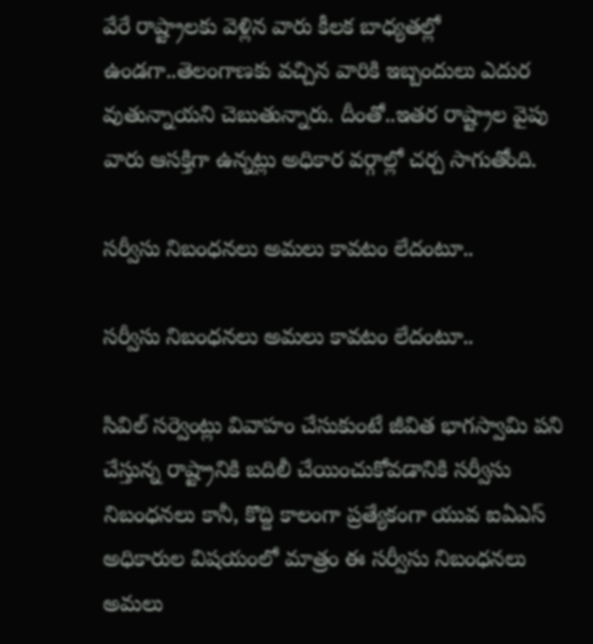వేరే రాష్ట్రాలకు వెళ్లిన వారు కీలక బాధ్యతల్లో ఉండగా..తెలంగాణకు వచ్చిన వారికి ఇబ్బందులు ఎదుర వుతున్నాయని చెబుతున్నారు. దీంతో..ఇతర రాష్ట్రాల వైపు వారు ఆసక్తిగా ఉన్నట్లు అధికార వర్గాల్లో చర్చ సాగుతోంది.

సర్వీసు నిబంధనలు అమలు కావటం లేదంటూ..

సర్వీసు నిబంధనలు అమలు కావటం లేదంటూ..

సివిల్‌ సర్వెంట్లు వివాహం చేసుకుంటే జీవిత భాగస్వామి పని చేస్తున్న రాష్ట్రానికి బదిలీ చేయించుకోవడానికి సర్వీసు నిబంధనలు కానీ, కొద్ది కాలంగా ప్రత్యేకంగా యువ ఐఏఎస్ అధికారుల విషయంలో మాత్రం ఈ సర్వీసు నిబంధనలు అమలు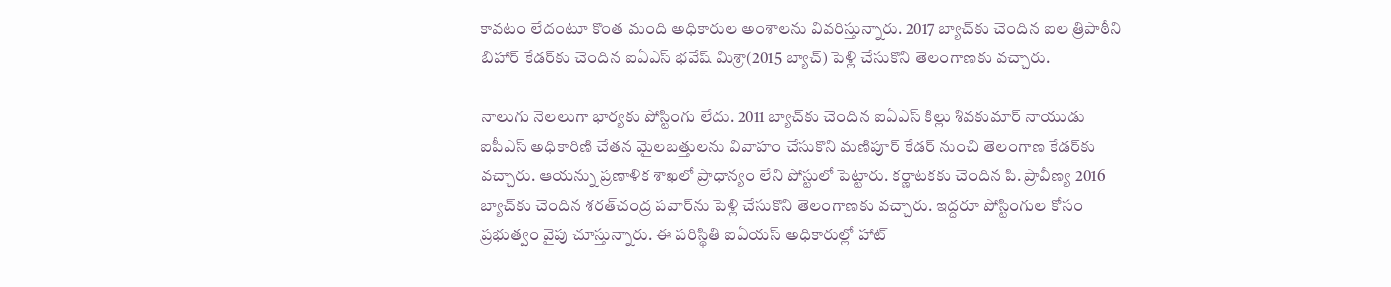కావటం లేదంటూ కొంత మంది అధికారుల అంశాలను వివరిస్తున్నారు. 2017 బ్యాచ్‌కు చెందిన ఐల త్రిపాఠీని బిహార్‌ కేడర్‌కు చెందిన ఐఏఎస్‌ భవేష్‌ మిశ్రా(2015 బ్యాచ్‌) పెళ్లి చేసుకొని తెలంగాణకు వచ్చారు.

నాలుగు నెలలుగా భార్యకు పోస్టింగు లేదు. 2011 బ్యాచ్‌కు చెందిన ఐఏఎస్‌ కిల్లు శివకుమార్‌ నాయుడు ఐపీఎస్‌ అధికారిణి చేతన మైలబత్తులను వివాహం చేసుకొని మణిపూర్‌ కేడర్‌ నుంచి తెలంగాణ కేడర్‌కు వచ్చారు. ఆయన్ను ప్రణాళిక శాఖలో ప్రాధాన్యం లేని పోస్టులో పెట్టారు. కర్ణాటకకు చెందిన పి. ప్రావీణ్య 2016 బ్యాచ్‌కు చెందిన శరత్‌చంద్ర పవార్‌ను పెళ్లి చేసుకొని తెలంగాణకు వచ్చారు. ఇద్దరూ పోస్టింగుల కోసం ప్రభుత్వం వైపు చూస్తున్నారు. ఈ పరిస్థితి ఐఏయస్ అధికారుల్లో హాట్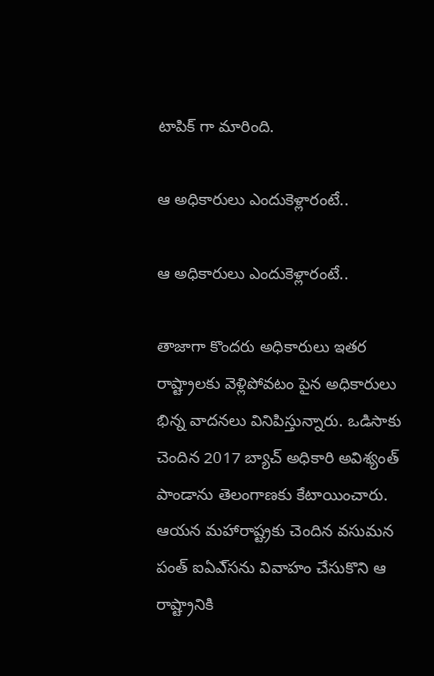టాపిక్ గా మారింది.

ఆ అధికారులు ఎందుకెళ్లారంటే..

ఆ అధికారులు ఎందుకెళ్లారంటే..

తాజాగా కొందరు అధికారులు ఇతర రాష్ట్రాలకు వెళ్లిపోవటం పైన అధికారులు భిన్న వాదనలు వినిపిస్తున్నారు. ఒడిసాకు చెందిన 2017 బ్యాచ్‌ అధికారి అవిశ్యంత్‌ పాండాను తెలంగాణకు కేటాయించారు. ఆయన మహారాష్ట్రకు చెందిన వసుమన పంత్‌ ఐఏఎ్‌సను వివాహం చేసుకొని ఆ రాష్ట్రానికి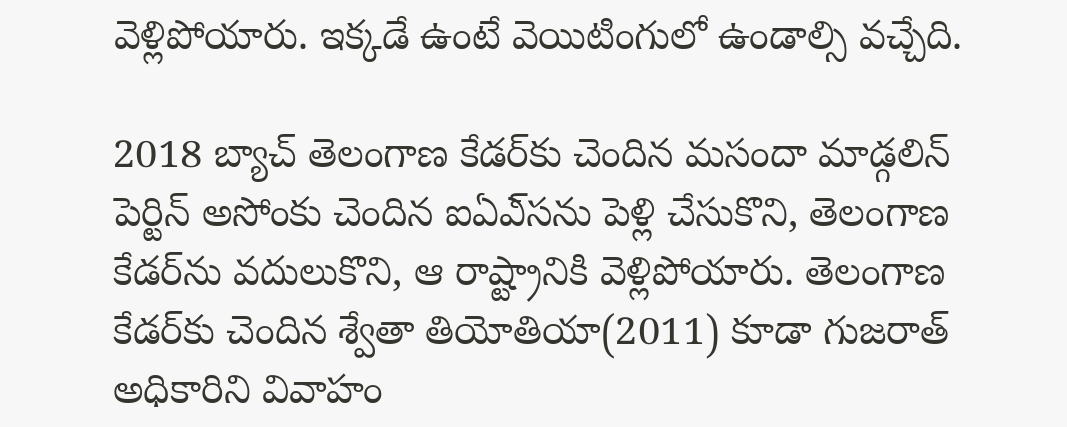వెళ్లిపోయారు. ఇక్కడే ఉంటే వెయిటింగులో ఉండాల్సి వచ్చేది.

2018 బ్యాచ్‌ తెలంగాణ కేడర్‌కు చెందిన మసందా మాడ్గలిన్‌ పెర్టిన్‌ అసోంకు చెందిన ఐఏఎ్‌సను పెళ్లి చేసుకొని, తెలంగాణ కేడర్‌ను వదులుకొని, ఆ రాష్ట్రానికి వెళ్లిపోయారు. తెలంగాణ కేడర్‌కు చెందిన శ్వేతా తియోతియా(2011) కూడా గుజరాత్‌ అధికారిని వివాహం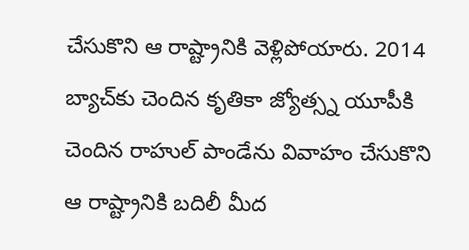చేసుకొని ఆ రాష్ట్రానికి వెళ్లిపోయారు. 2014 బ్యాచ్‌కు చెందిన కృతికా జ్యోత్స్న యూపీకి చెందిన రాహుల్‌ పాండేను వివాహం చేసుకొని ఆ రాష్ట్రానికి బదిలీ మీద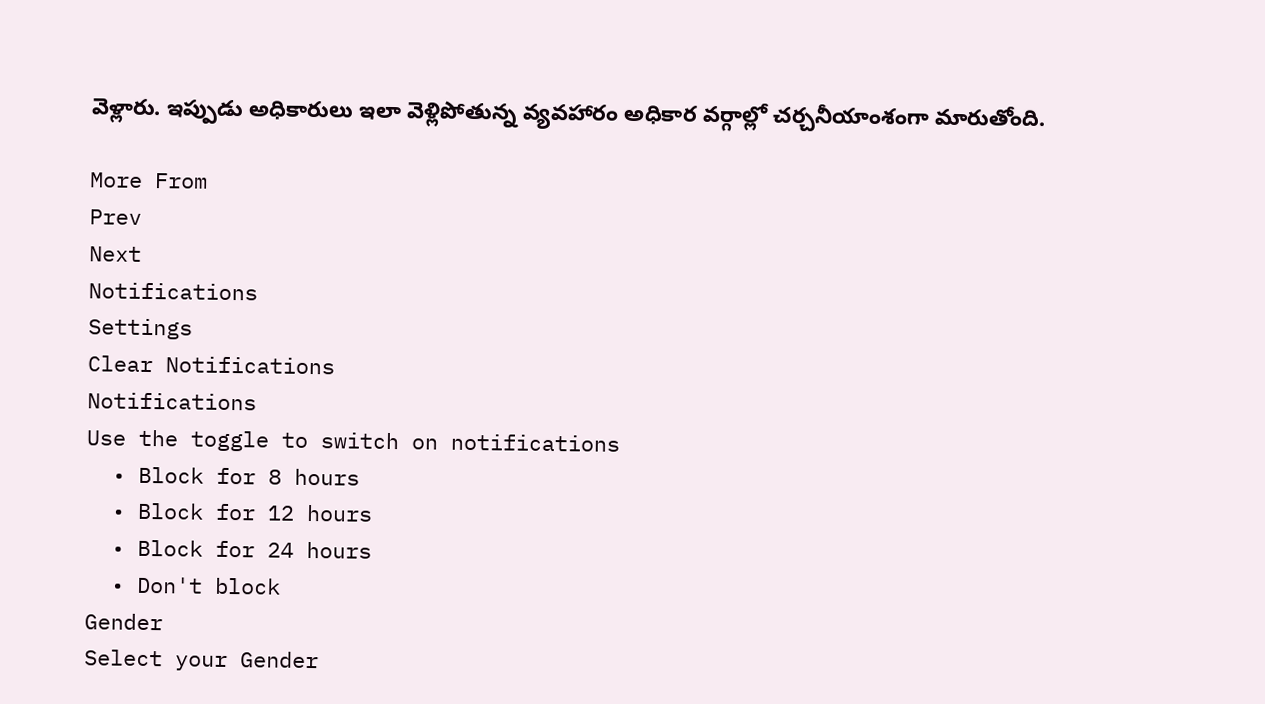వెళ్లారు. ఇప్పుడు అధికారులు ఇలా వెళ్లిపోతున్న వ్యవహారం అధికార వర్గాల్లో చర్చనీయాంశంగా మారుతోంది.

More From
Prev
Next
Notifications
Settings
Clear Notifications
Notifications
Use the toggle to switch on notifications
  • Block for 8 hours
  • Block for 12 hours
  • Block for 24 hours
  • Don't block
Gender
Select your Gender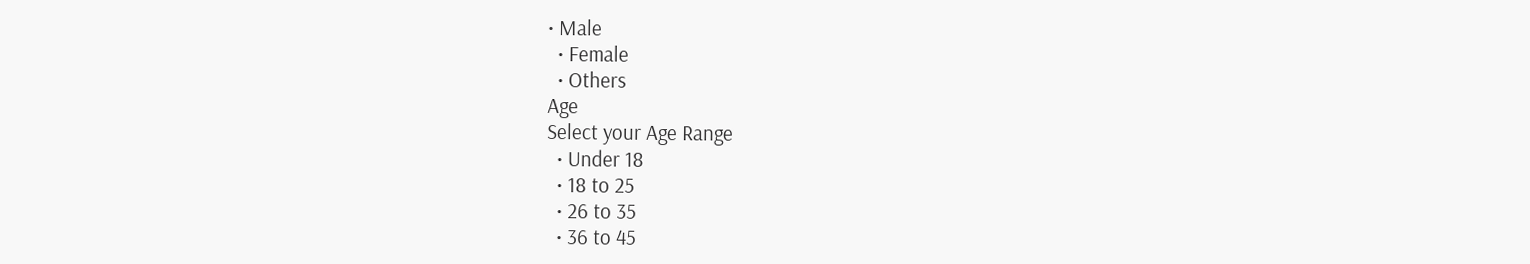• Male
  • Female
  • Others
Age
Select your Age Range
  • Under 18
  • 18 to 25
  • 26 to 35
  • 36 to 45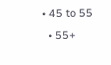• 45 to 55
  • 55+